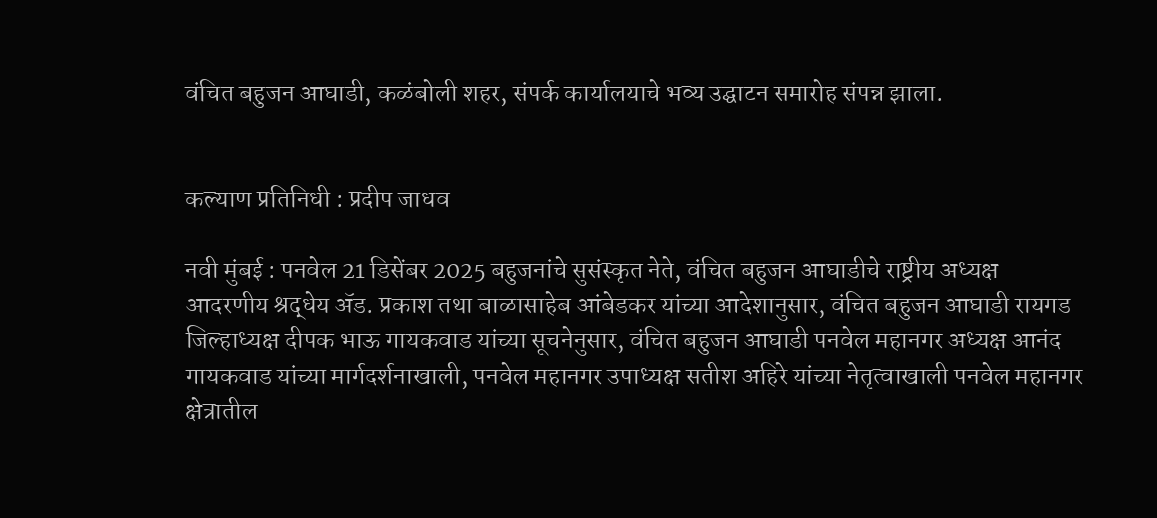वंचित बहुजन आघाडी, कळंबोली शहर, संपर्क कार्यालयाचे भव्य उद्घाटन समारोह संपन्न झाला.


कल्याण प्रतिनिधी : प्रदीप जाधव

नवी मुंबई : पनवेल 21 डिसेंबर 2025 बहुजनांचे सुसंस्कृत नेते, वंचित बहुजन आघाडीचे राष्ट्रीय अध्यक्ष आदरणीय श्रद्धेय ॲड. प्रकाश तथा बाळासाहेब आंबेडकर यांच्या आदेशानुसार, वंचित बहुजन आघाडी रायगड जिल्हाध्यक्ष दीपक भाऊ गायकवाड यांच्या सूचनेनुसार, वंचित बहुजन आघाडी पनवेल महानगर अध्यक्ष आनंद गायकवाड यांच्या मार्गदर्शनाखाली, पनवेल महानगर उपाध्यक्ष सतीश अहिरे यांच्या नेतृत्वाखाली पनवेल महानगर क्षेत्रातील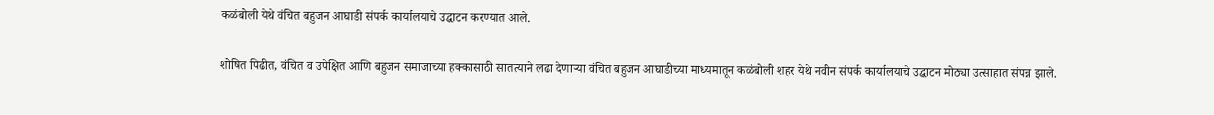कळंबोली येथे वंचित बहुजन आघाडी संपर्क कार्यालयाचे उद्घाटन करण्यात आले.

शोषित पिढीत, वंचित व उपेक्षित आणि बहुजन समाजाच्या हक्कासाठी सातत्याने लढा देणाऱ्या वंचित बहुजन आघाडीच्या माध्यमातून कळंबोली शहर येथे नवीन संपर्क कार्यालयाचे उद्घाटन मोठ्या उत्साहात संपन्न झाले.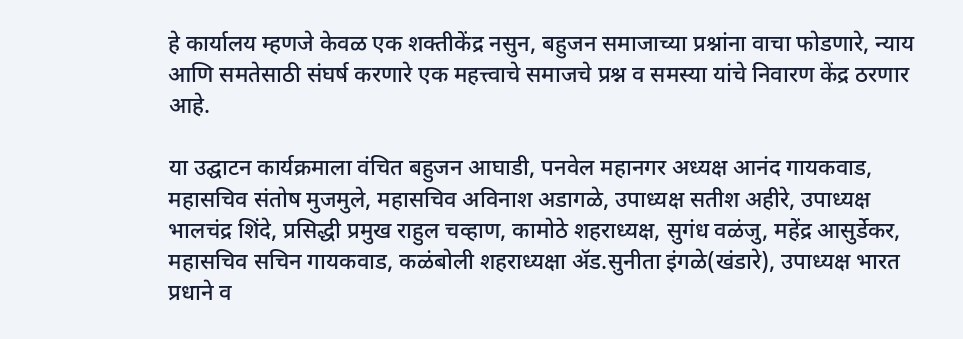हे कार्यालय म्हणजे केवळ एक शक्तीकेंद्र नसुन, बहुजन समाजाच्या प्रश्नांना वाचा फोडणारे, न्याय आणि समतेसाठी संघर्ष करणारे एक महत्त्वाचे समाजचे प्रश्न व समस्या यांचे निवारण केंद्र ठरणार आहे.

या उद्घाटन कार्यक्रमाला वंचित बहुजन आघाडी, पनवेल महानगर अध्यक्ष आनंद गायकवाड, महासचिव संतोष मुजमुले, महासचिव अविनाश अडागळे, उपाध्यक्ष सतीश अहीरे, उपाध्यक्ष भालचंद्र शिंदे, प्रसिद्धी प्रमुख राहुल चव्हाण, कामोठे शहराध्यक्ष, सुगंध वळंजु, महेंद्र आसुर्डेकर, महासचिव सचिन गायकवाड, कळंबोली शहराध्यक्षा ॲड.सुनीता इंगळे(खंडारे), उपाध्यक्ष भारत प्रधाने व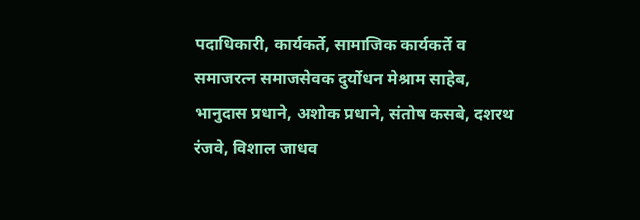पदाधिकारी, कार्यकर्ते, सामाजिक कार्यकर्ते व समाजरत्न समाजसेवक दुर्योधन मेश्राम साहेब, भानुदास प्रधाने, अशोक प्रधाने, संतोष कसबे, दशरथ रंजवे, विशाल जाधव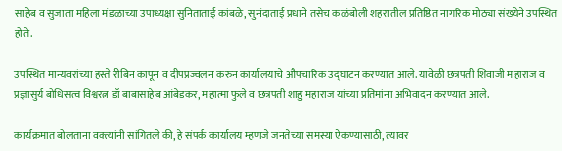साहेब व सुजाता महिला मंडळाच्या उपाध्यक्षा सुनिताताई कांबळे, सुनंदाताई प्रधाने तसेच कळंबोली शहरातील प्रतिष्ठित नागरिक मोठ्या संख्येने उपस्थित होते.

उपस्थित मान्यवरांच्या हस्ते रीबिन कापून व दीपप्रज्वलन करुन कार्यालयाचे औपचारिक उद्घाटन करण्यात आले. यावेळी छत्रपती शिवाजी महाराज व प्रज्ञासुर्य बोधिसत्व विश्वरत्न डॉ बाबासाहेब आंबेडकर, महात्मा फुले व छत्रपती शाहु महाराज यांच्या प्रतिमांना अभिवादन करण्यात आले.

कार्यक्रमात बोलताना वक्त्यांनी सांगितले की, हे संपर्क कार्यालय म्हणजे जनतेच्या समस्या ऐकण्यासाठी, त्यावर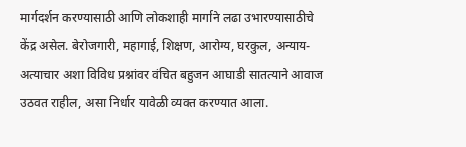मार्गदर्शन करण्यासाठी आणि लोकशाही मार्गाने लढा उभारण्यासाठीचे केंद्र असेल. बेरोजगारी, महागाई, शिक्षण, आरोग्य, घरकुल, अन्याय-अत्याचार अशा विविध प्रश्नांवर वंचित बहुजन आघाडी सातत्याने आवाज उठवत राहील, असा निर्धार यावेळी व्यक्त करण्यात आला.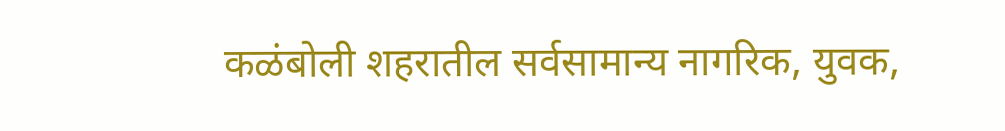कळंबोली शहरातील सर्वसामान्य नागरिक, युवक,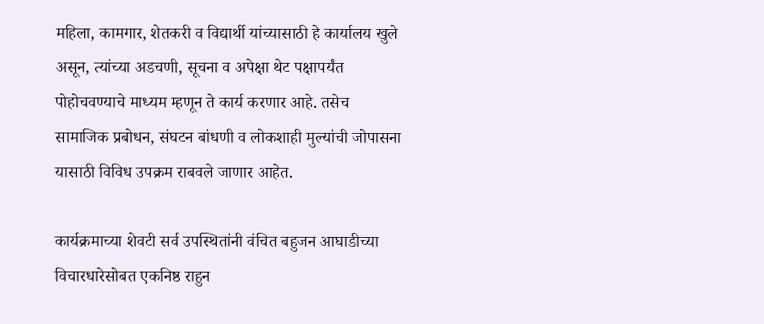महिला, कामगार, शेतकरी व विद्यार्थी यांच्यासाठी हे कार्यालय खुले असून, त्यांच्या अडचणी, सूचना व अपेक्षा थेट पक्षापर्यंत पोहोचवण्याचे माध्यम म्हणून ते कार्य करणार आहे. तसेच सामाजिक प्रबोधन, संघटन बांधणी व लोकशाही मुल्यांची जोपासना यासाठी विविध उपक्रम राबवले जाणार आहेत.

कार्यक्रमाच्या शेवटी सर्व उपस्थितांनी वंचित बहुजन आघाडीच्या विचारधारेसोबत एकनिष्ठ राहुन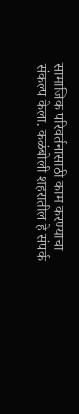सामाजिक परिवर्तनासाठी काम करण्याचा संकल्प केला. कळंबोली शहरातील हे संपर्क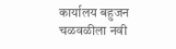कार्यालय बहुजन चळवळीला नवी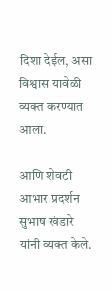दिशा देईल, असा विश्वास यावेळी व्यक्त करण्यात आला.

आणि शेवटी आभार प्रदर्शन सुभाष खंडारे यांनी व्यक्त केले.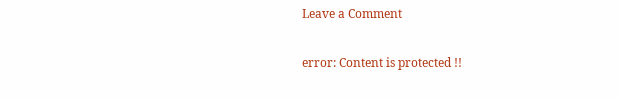Leave a Comment

error: Content is protected !!